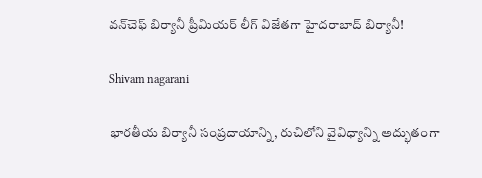వన్‌చెఫ్ బిర్యానీ ప్రీమియర్ లీగ్ విజేతగా హైదరాబాద్ బిర్యానీ!

Shivam nagarani

భారతీయ బిర్యానీ సంప్రదాయాన్ని, రుచిలోని వైవిధ్యాన్ని అద్భుతంగా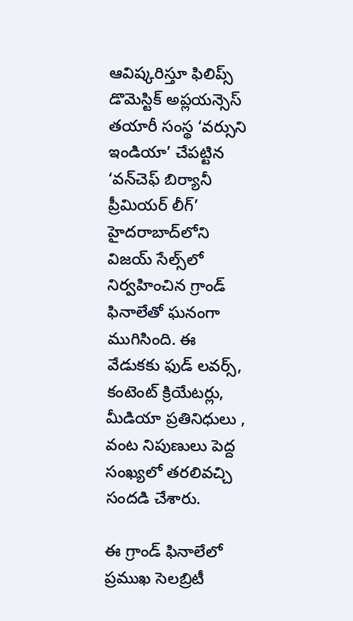ఆవిష్కరిస్తూ ఫిలిప్స్ డొమెస్టిక్ అప్లయన్సెస్ తయారీ సంస్థ ‘వర్సుని ఇండియా’ చేపట్టిన ‘వన్‌చెఫ్ బిర్యానీ ప్రీమియర్ లీగ్’ హైదరాబాద్‌లోని విజయ్ సేల్స్‌లో నిర్వహించిన గ్రాండ్ ఫినాలేతో ఘనంగా ముగిసింది. ఈ వేడుకకు ఫుడ్ లవర్స్, కంటెంట్ క్రియేటర్లు, మీడియా ప్రతినిధులు , వంట నిపుణులు పెద్ద సంఖ్యలో తరలివచ్చి సందడి చేశారు.

ఈ గ్రాండ్ ఫినాలేలో ప్రముఖ సెలబ్రిటీ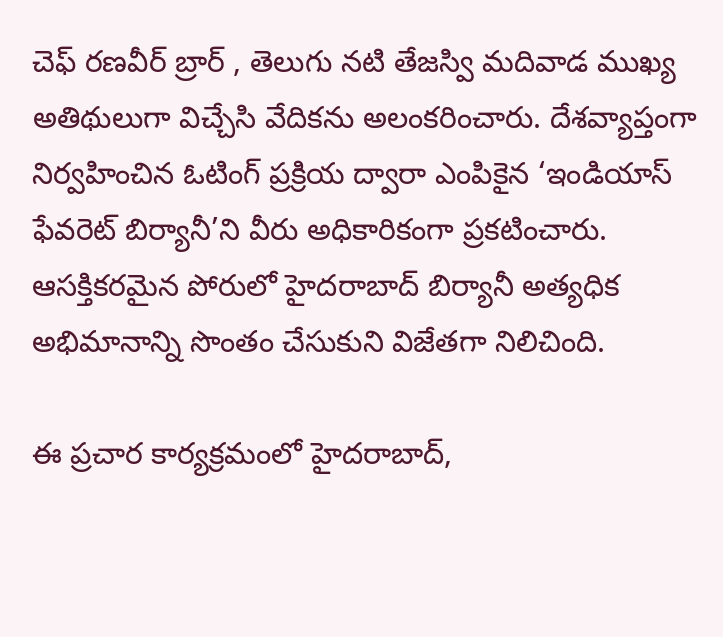చెఫ్ రణవీర్ బ్రార్ , తెలుగు నటి తేజస్వి మదివాడ ముఖ్య అతిథులుగా విచ్చేసి వేదికను అలంకరించారు. దేశవ్యాప్తంగా నిర్వహించిన ఓటింగ్‌ ప్రక్రియ ద్వారా ఎంపికైన ‘ఇండియాస్ ఫేవరెట్ బిర్యానీ’ని వీరు అధికారికంగా ప్రకటించారు. ఆసక్తికరమైన పోరులో హైదరాబాద్ బిర్యానీ అత్యధిక అభిమానాన్ని సొంతం చేసుకుని విజేతగా నిలిచింది.

ఈ ప్రచార కార్యక్రమంలో హైదరాబాద్,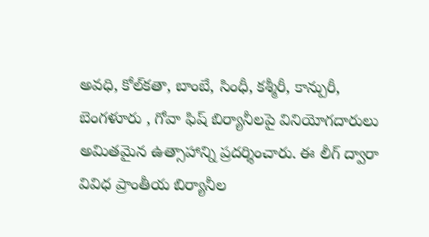అవధి, కోల్‌కతా, బాంబే, సింధీ, కశ్మీరీ, కాన్పురీ, బెంగళూరు , గోవా ఫిష్ బిర్యానీలపై వినియోగదారులు అమితమైన ఉత్సాహాన్ని ప్రదర్శించారు. ఈ లీగ్ ద్వారా వివిధ ప్రాంతీయ బిర్యానీల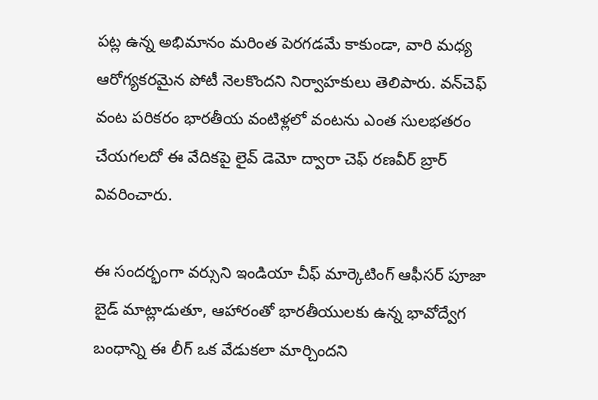పట్ల ఉన్న అభిమానం మరింత పెరగడమే కాకుండా, వారి మధ్య ఆరోగ్యకరమైన పోటీ నెలకొందని నిర్వాహకులు తెలిపారు. వన్‌చెఫ్ వంట పరికరం భారతీయ వంటిళ్లలో వంటను ఎంత సులభతరం చేయగలదో ఈ వేదికపై లైవ్ డెమో ద్వారా చెఫ్ రణవీర్ బ్రార్ వివరించారు.

ఈ సందర్భంగా వర్సుని ఇండియా చీఫ్ మార్కెటింగ్ ఆఫీసర్ పూజా బైడ్ మాట్లాడుతూ, ఆహారంతో భారతీయులకు ఉన్న భావోద్వేగ బంధాన్ని ఈ లీగ్ ఒక వేడుకలా మార్చిందని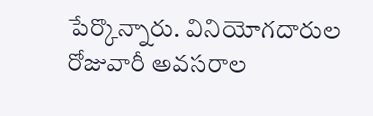పేర్కొన్నారు. వినియోగదారుల రోజువారీ అవసరాల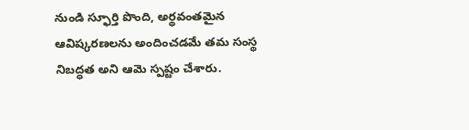నుండి స్ఫూర్తి పొంది, అర్థవంతమైన ఆవిష్కరణలను అందించడమే తమ సంస్థ నిబద్ధత అని ఆమె స్పష్టం చేశారు.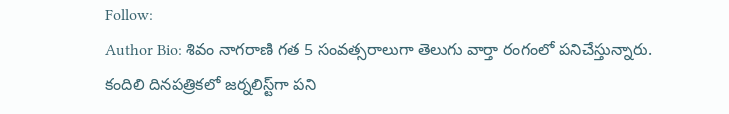Follow:
Author Bio: శివం నాగరాణి గత 5 సంవత్సరాలుగా తెలుగు వార్తా రంగంలో పనిచేస్తున్నారు. కందిలి దినపత్రికలో జర్నలిస్ట్‌గా పని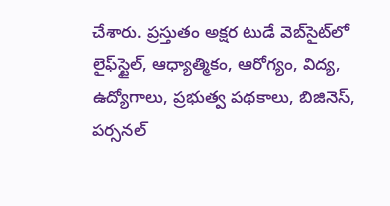చేశారు. ప్రస్తుతం అక్షర టుడే వెబ్‌సైట్‌లో లైఫ్‌స్టైల్, ఆధ్యాత్మికం, ఆరోగ్యం, విద్య, ఉద్యోగాలు, ప్రభుత్వ పథకాలు, బిజినెస్, పర్సనల్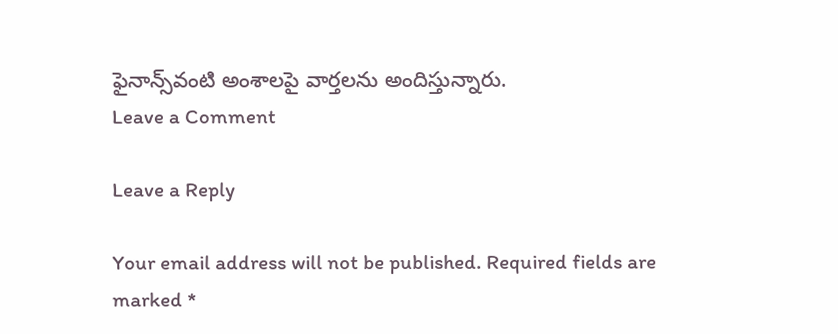ఫైనాన్స్‌వంటి అంశాలపై వార్తలను అందిస్తున్నారు.
Leave a Comment

Leave a Reply

Your email address will not be published. Required fields are marked *